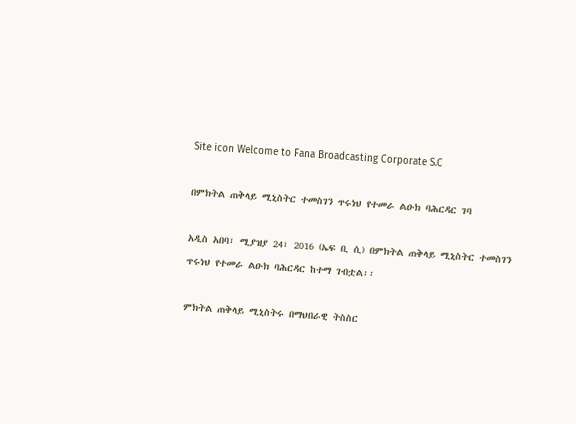Site icon Welcome to Fana Broadcasting Corporate S.C

በምክትል ጠቅላይ ሚኒስትር ተመስገን ጥሩነህ የተመራ ልዑክ ባሕርዳር ገባ

አዲስ አበባ፣ ሚያዝያ 24፣ 2016 (ኤፍ ቢ ሲ) በምክትል ጠቅላይ ሚኒስትር ተመስገን ጥሩነህ የተመራ ልዑክ ባሕርዳር ከተማ ገብቷል፡፡

ምክትል ጠቅላይ ሚኒስትሩ በማህበራዊ ትስስር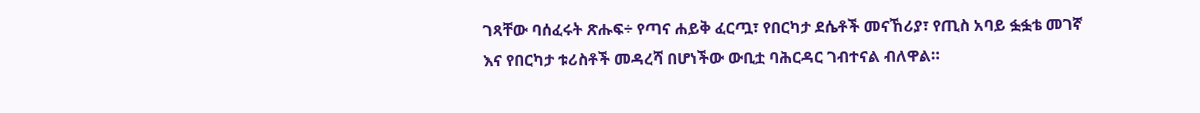ገጻቸው ባሰፈሩት ጽሑፍ÷ የጣና ሐይቅ ፈርጧ፣ የበርካታ ደሴቶች መናኸሪያ፣ የጢስ አባይ ፏፏቴ መገኛ እና የበርካታ ቱሪስቶች መዳረሻ በሆነችው ውቢቷ ባሕርዳር ገብተናል ብለዋል።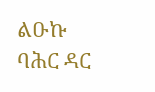ልዑኩ ባሕር ዳር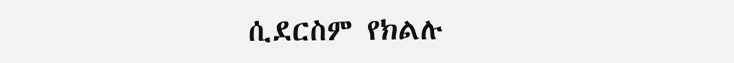ሲደርስም የክልሉ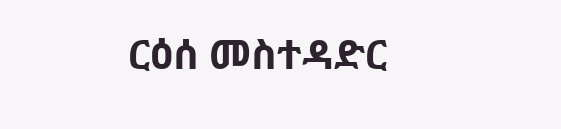ርዕሰ መስተዳድር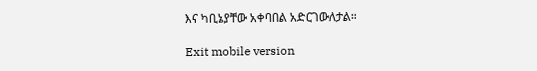እና ካቢኔያቸው አቀባበል አድርገውለታል።

Exit mobile version